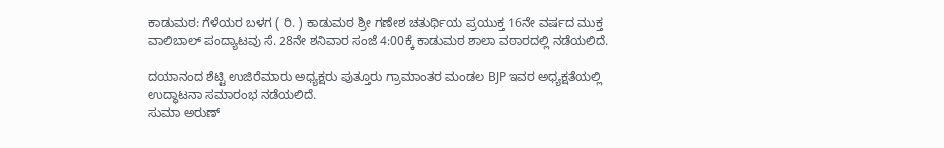ಕಾಡುಮಠ: ಗೆಳೆಯರ ಬಳಗ ( ರಿ. ) ಕಾಡುಮಠ ಶ್ರೀ ಗಣೇಶ ಚತುರ್ಥಿಯ ಪ್ರಯುಕ್ತ 16ನೇ ವರ್ಷದ ಮುಕ್ತ ವಾಲಿಬಾಲ್ ಪಂದ್ಯಾಟವು ಸೆ. 28ನೇ ಶನಿವಾರ ಸಂಜೆ 4:00ಕ್ಕೆ ಕಾಡುಮಠ ಶಾಲಾ ವಠಾರದಲ್ಲಿ ನಡೆಯಲಿದೆ.

ದಯಾನಂದ ಶೆಟ್ಟಿ ಉಜಿರೆಮಾರು ಅಧ್ಯಕ್ಷರು ಪುತ್ತೂರು ಗ್ರಾಮಾಂತರ ಮಂಡಲ BJP ಇವರ ಅಧ್ಯಕ್ಷತೆಯಲ್ಲಿ ಉದ್ಧಾಟನಾ ಸಮಾರಂಭ ನಡೆಯಲಿದೆ.
ಸುಮಾ ಅರುಣ್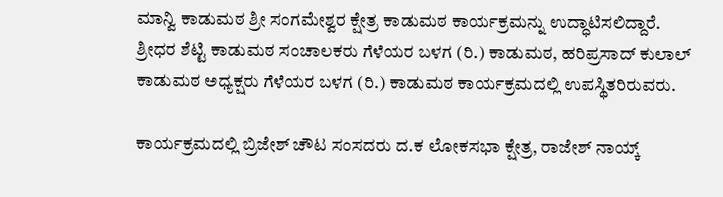ಮಾನ್ವಿ ಕಾಡುಮಠ ಶ್ರೀ ಸಂಗಮೇಶ್ವರ ಕ್ಷೇತ್ರ ಕಾಡುಮಠ ಕಾರ್ಯಕ್ರಮನ್ನು ಉದ್ಧಾಟಿಸಲಿದ್ದಾರೆ. ಶ್ರೀಧರ ಶೆಟ್ಟಿ ಕಾಡುಮಠ ಸಂಚಾಲಕರು ಗೆಳೆಯರ ಬಳಗ (ರಿ.) ಕಾಡುಮಠ, ಹರಿಪ್ರಸಾದ್ ಕುಲಾಲ್ ಕಾಡುಮಠ ಅಧ್ಯಕ್ಷರು ಗೆಳೆಯರ ಬಳಗ (ರಿ.) ಕಾಡುಮಠ ಕಾರ್ಯಕ್ರಮದಲ್ಲಿ ಉಪಸ್ಥಿತರಿರುವರು.

ಕಾರ್ಯಕ್ರಮದಲ್ಲಿ ಬ್ರಿಜೇಶ್ ಚೌಟ ಸಂಸದರು ದ.ಕ ಲೋಕಸಭಾ ಕ್ಷೇತ್ರ, ರಾಜೇಶ್ ನಾಯ್ಕ್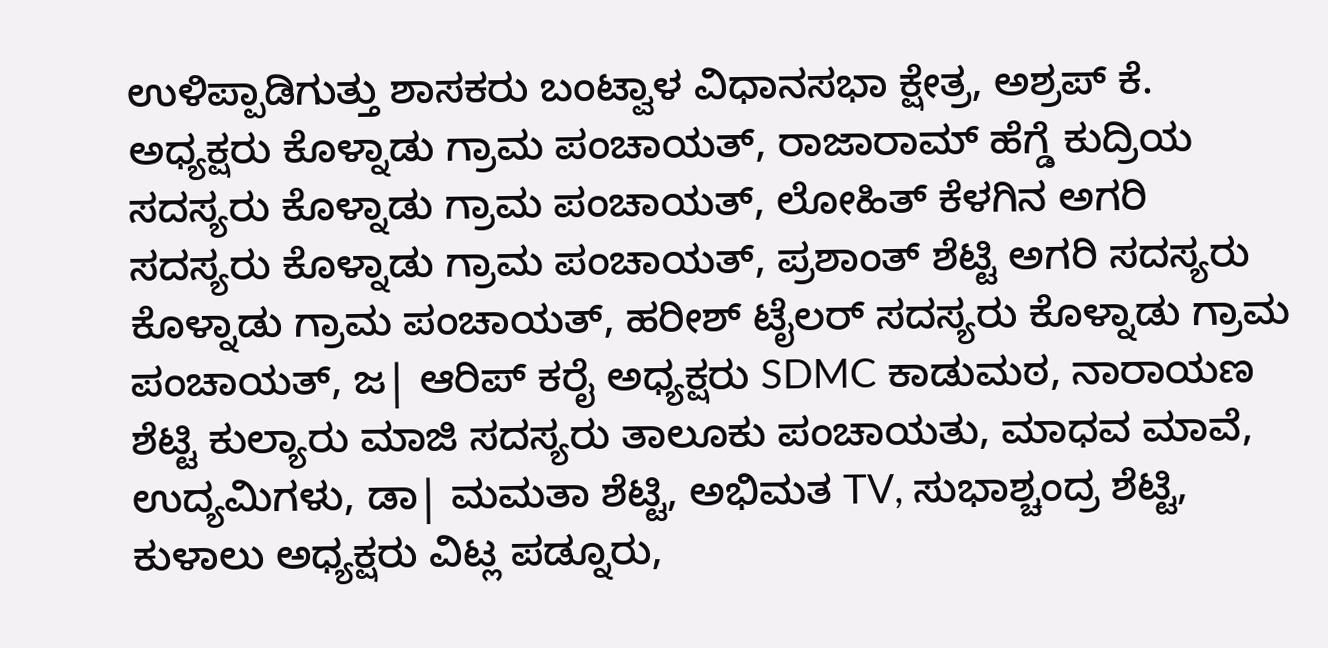ಉಳಿಪ್ಪಾಡಿಗುತ್ತು ಶಾಸಕರು ಬಂಟ್ವಾಳ ವಿಧಾನಸಭಾ ಕ್ಷೇತ್ರ, ಅಶ್ರಪ್ ಕೆ. ಅಧ್ಯಕ್ಷರು ಕೊಳ್ನಾಡು ಗ್ರಾಮ ಪಂಚಾಯತ್, ರಾಜಾರಾಮ್ ಹೆಗ್ಡೆ ಕುದ್ರಿಯ ಸದಸ್ಯರು ಕೊಳ್ನಾಡು ಗ್ರಾಮ ಪಂಚಾಯತ್, ಲೋಹಿತ್ ಕೆಳಗಿನ ಅಗರಿ ಸದಸ್ಯರು ಕೊಳ್ನಾಡು ಗ್ರಾಮ ಪಂಚಾಯತ್, ಪ್ರಶಾಂತ್ ಶೆಟ್ಟಿ ಅಗರಿ ಸದಸ್ಯರು ಕೊಳ್ನಾಡು ಗ್ರಾಮ ಪಂಚಾಯತ್, ಹರೀಶ್ ಟೈಲರ್ ಸದಸ್ಯರು ಕೊಳ್ನಾಡು ಗ್ರಾಮ ಪಂಚಾಯತ್, ಜ| ಆರಿಪ್ ಕರೈ ಅಧ್ಯಕ್ಷರು SDMC ಕಾಡುಮಠ, ನಾರಾಯಣ ಶೆಟ್ಟಿ ಕುಲ್ಯಾರು ಮಾಜಿ ಸದಸ್ಯರು ತಾಲೂಕು ಪಂಚಾಯತು, ಮಾಧವ ಮಾವೆ, ಉದ್ಯಮಿಗಳು, ಡಾ| ಮಮತಾ ಶೆಟ್ಟಿ, ಅಭಿಮತ TV, ಸುಭಾಶ್ಚಂದ್ರ ಶೆಟ್ಟಿ, ಕುಳಾಲು ಅಧ್ಯಕ್ಷರು ವಿಟ್ಲ ಪಡ್ನೂರು,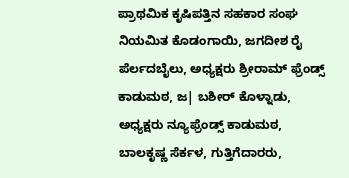ಪ್ರಾಥಮಿಕ ಕೃಷಿಪತ್ತಿನ ಸಹಕಾರ ಸಂಘ ನಿಯಮಿತ ಕೊಡಂಗಾಯಿ, ಜಗದೀಶ ರೈ ಪೆರ್ಲದಬೈಲು, ಅಧ್ಯಕ್ಷರು ಶ್ರೀರಾಮ್ ಫ್ರೆಂಡ್ಸ್ ಕಾಡುಮಠ, ಜ| ಬಶೀರ್ ಕೊಳ್ನಾಡು, ಅಧ್ಯಕ್ಷರು ನ್ಯೂಫ್ರೆಂಡ್ಸ್ ಕಾಡುಮಠ, ಬಾಲಕೃಷ್ಣ ಸೆರ್ಕಳ, ಗುತ್ತಿಗೆದಾರರು,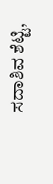ಸದಾಶಿವ ಶೆಟ್ಟಿ,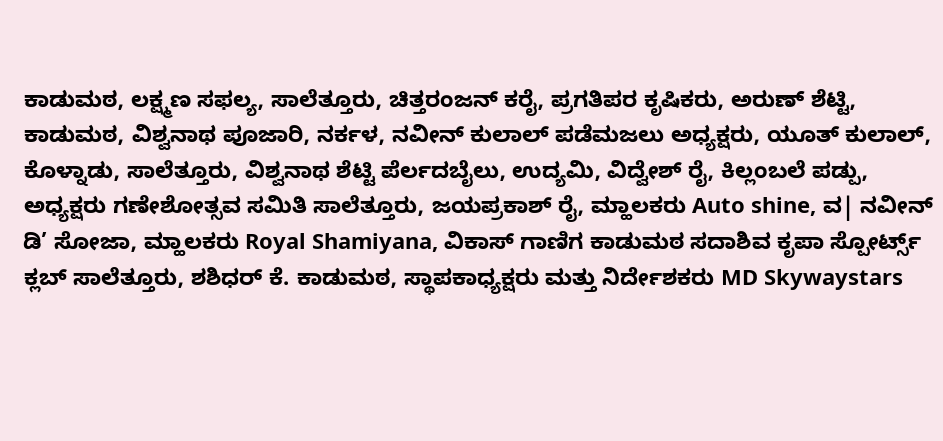ಕಾಡುಮಠ, ಲಕ್ಷ್ಮಣ ಸಫಲ್ಯ, ಸಾಲೆತ್ತೂರು, ಚಿತ್ತರಂಜನ್ ಕರೈ, ಪ್ರಗತಿಪರ ಕೃಷಿಕರು, ಅರುಣ್ ಶೆಟ್ಟಿ, ಕಾಡುಮಠ, ವಿಶ್ವನಾಥ ಪೂಜಾರಿ, ನರ್ಕಳ, ನವೀನ್ ಕುಲಾಲ್ ಪಡೆಮಜಲು ಅಧ್ಯಕ್ಷರು, ಯೂತ್ ಕುಲಾಲ್, ಕೊಳ್ನಾಡು, ಸಾಲೆತ್ತೂರು, ವಿಶ್ವನಾಥ ಶೆಟ್ಟಿ ಪೆರ್ಲದಬೈಲು, ಉದ್ಯಮಿ, ವಿದ್ವೇಶ್ ರೈ, ಕಿಲ್ಲಂಬಲೆ ಪಡ್ಪು, ಅಧ್ಯಕ್ಷರು ಗಣೇಶೋತ್ಸವ ಸಮಿತಿ ಸಾಲೆತ್ತೂರು, ಜಯಪ್ರಕಾಶ್ ರೈ, ಮ್ಹಾಲಕರು Auto shine, ವ| ನವೀನ್ ಡಿ’ ಸೋಜಾ, ಮ್ಹಾಲಕರು Royal Shamiyana, ವಿಕಾಸ್ ಗಾಣಿಗ ಕಾಡುಮಠ ಸದಾಶಿವ ಕೃಪಾ ಸ್ಪೋರ್ಟ್ಸ್ ಕ್ಲಬ್ ಸಾಲೆತ್ತೂರು, ಶಶಿಧರ್ ಕೆ. ಕಾಡುಮಠ, ಸ್ಥಾಪಕಾಧ್ಯಕ್ಷರು ಮತ್ತು ನಿರ್ದೇಶಕರು MD Skywaystars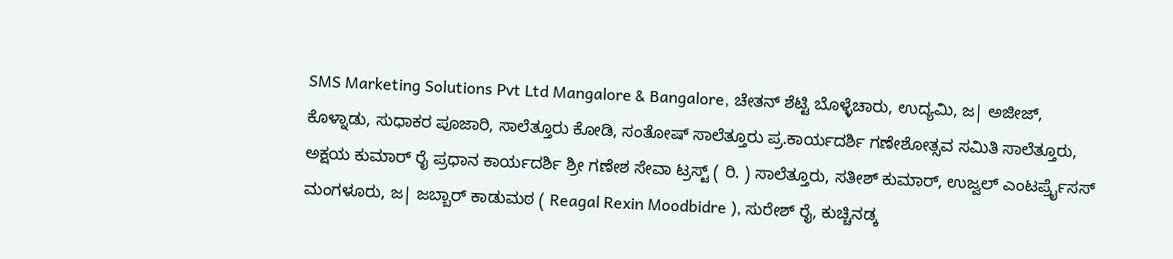SMS Marketing Solutions Pvt Ltd Mangalore & Bangalore, ಚೇತನ್ ಶೆಟ್ಟಿ ಬೊಳ್ಳೆಚಾರು, ಉದ್ಯಮಿ, ಜ| ಅಜೀಜ್, ಕೊಳ್ನಾಡು, ಸುಧಾಕರ ಪೂಜಾರಿ, ಸಾಲೆತ್ತೂರು ಕೋಡಿ, ಸಂತೋಷ್ ಸಾಲೆತ್ತೂರು ಪ್ರ.ಕಾರ್ಯದರ್ಶಿ ಗಣೇಶೋತ್ಸವ ಸಮಿತಿ ಸಾಲೆತ್ತೂರು, ಅಕ್ಷಯ ಕುಮಾರ್ ರೈ ಪ್ರಧಾನ ಕಾರ್ಯದರ್ಶಿ ಶ್ರೀ ಗಣೇಶ ಸೇವಾ ಟ್ರಸ್ಟ್ ( ರಿ. ) ಸಾಲೆತ್ತೂರು, ಸತೀಶ್ ಕುಮಾರ್, ಉಜ್ವಲ್ ಎಂಟರ್ಪ್ರೈಸಸ್ ಮಂಗಳೂರು, ಜ| ಜಬ್ಬಾರ್ ಕಾಡುಮಠ ( Reagal Rexin Moodbidre ), ಸುರೇಶ್ ರೈ, ಕುಚ್ಚಿನಡ್ಕ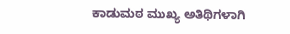ಕಾಡುಮಠ ಮುಖ್ಯ ಅತಿಥಿಗಳಾಗಿ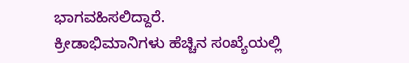ಭಾಗವಹಿಸಲಿದ್ದಾರೆ.
ಕ್ರೀಡಾಭಿಮಾನಿಗಳು ಹೆಚ್ಚಿನ ಸಂಖ್ಯೆಯಲ್ಲಿ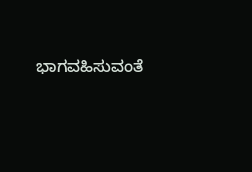ಭಾಗವಹಿಸುವಂತೆ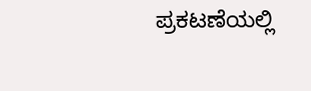ಪ್ರಕಟಣೆಯಲ್ಲಿ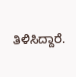ತಿಳಿಸಿದ್ದಾರೆ.